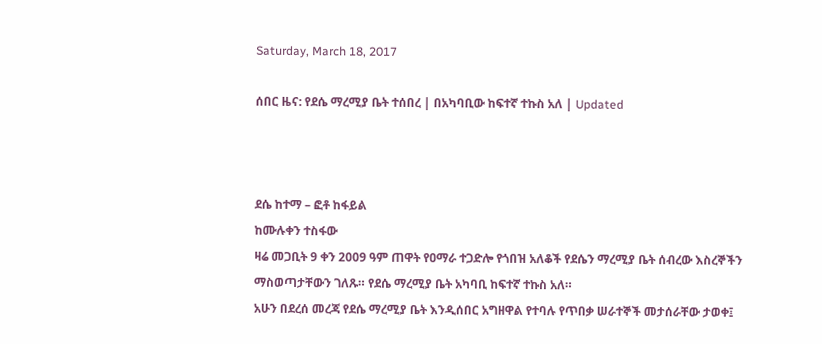Saturday, March 18, 2017

ሰበር ዜና: የደሴ ማረሚያ ቤት ተሰበረ | በአካባቢው ከፍተኛ ተኩስ አለ | Updated



ደሴ ከተማ – ፎቶ ከፋይል
ከሙሉቀን ተስፋው
ዛሬ መጋቢት 9 ቀን 2009 ዓም ጠዋት የዐማራ ተጋድሎ የጎበዝ አለቆች የደሴን ማረሚያ ቤት ሰብረው እስረኞችን ማስወጣታቸውን ገለጹ። የደሴ ማረሚያ ቤት አካባቢ ከፍተኛ ተኩስ አለ።
አሁን በደረሰ መረጃ የደሴ ማረሚያ ቤት እንዲሰበር አግዘዋል የተባሉ የጥበቃ ሠራተኞች መታሰራቸው ታወቀ፤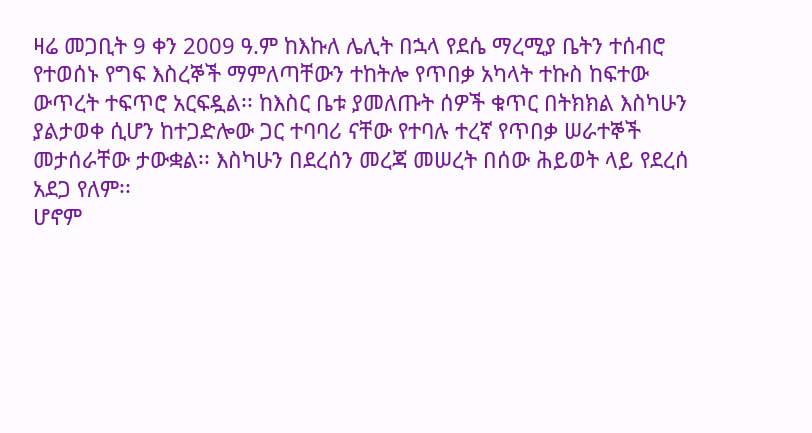ዛሬ መጋቢት 9 ቀን 2009 ዓ.ም ከእኩለ ሌሊት በኋላ የደሴ ማረሚያ ቤትን ተሰብሮ የተወሰኑ የግፍ እስረኞች ማምለጣቸውን ተከትሎ የጥበቃ አካላት ተኩስ ከፍተው ውጥረት ተፍጥሮ አርፍዷል፡፡ ከእስር ቤቱ ያመለጡት ሰዎች ቁጥር በትክክል እስካሁን ያልታወቀ ሲሆን ከተጋድሎው ጋር ተባባሪ ናቸው የተባሉ ተረኛ የጥበቃ ሠራተኞች መታሰራቸው ታውቋል፡፡ እስካሁን በደረሰን መረጃ መሠረት በሰው ሕይወት ላይ የደረሰ አደጋ የለም፡፡
ሆኖም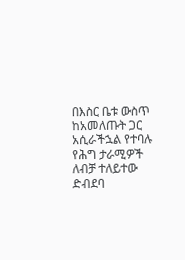በእስር ቤቱ ውስጥ ከአመለጡት ጋር አሲራችኋል የተባሉ የሕግ ታራሚዎች ለብቻ ተለይተው ድብደባ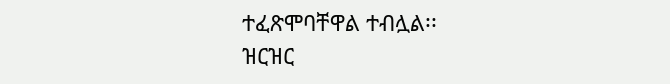ተፈጽሞባቸዋል ተብሏል፡፡
ዝርዝር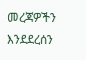መረጃዎችን እንደደረሰን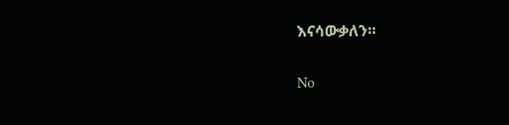እናሳውቃለን።

No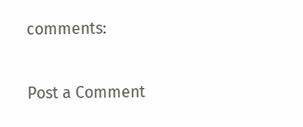comments:

Post a Comment